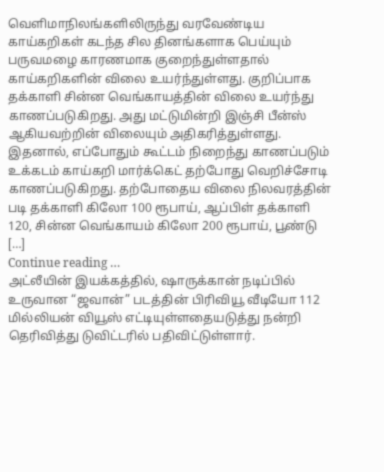வெளிமாநிலங்களிலிருந்து வரவேண்டிய காய்கறிகள் கடந்த சில தினங்களாக பெய்யும் பருவமழை காரணமாக குறைந்துள்ளதால் காய்கறிகளின் விலை உயர்ந்துள்ளது. குறிப்பாக தக்காளி சின்ன வெங்காயத்தின் விலை உயர்ந்து காணப்படுகிறது. அது மட்டுமின்றி இஞ்சி பீன்ஸ் ஆகியவற்றின் விலையும் அதிகரித்துள்ளது. இதனால், எப்போதும் கூட்டம் நிறைந்து காணப்படும் உக்கடம் காய்கறி மார்க்கெட் தற்போது வெறிச்சோடி காணப்படுகிறது. தற்போதைய விலை நிலவரத்தின் படி தக்காளி கிலோ 100 ரூபாய், ஆப்பிள் தக்காளி 120, சின்ன வெங்காயம் கிலோ 200 ரூபாய், பூண்டு […]
Continue reading …
அட்லீயின் இயக்கத்தில், ஷாருக்கான் நடிப்பில் உருவான “ஜவான்” படத்தின் பிரிவியூ வீடியோ 112 மில்லியன் வியூஸ் எட்டியுள்ளதையடுத்து நன்றி தெரிவித்து டுவிட்டரில் பதிவிட்டுள்ளார்.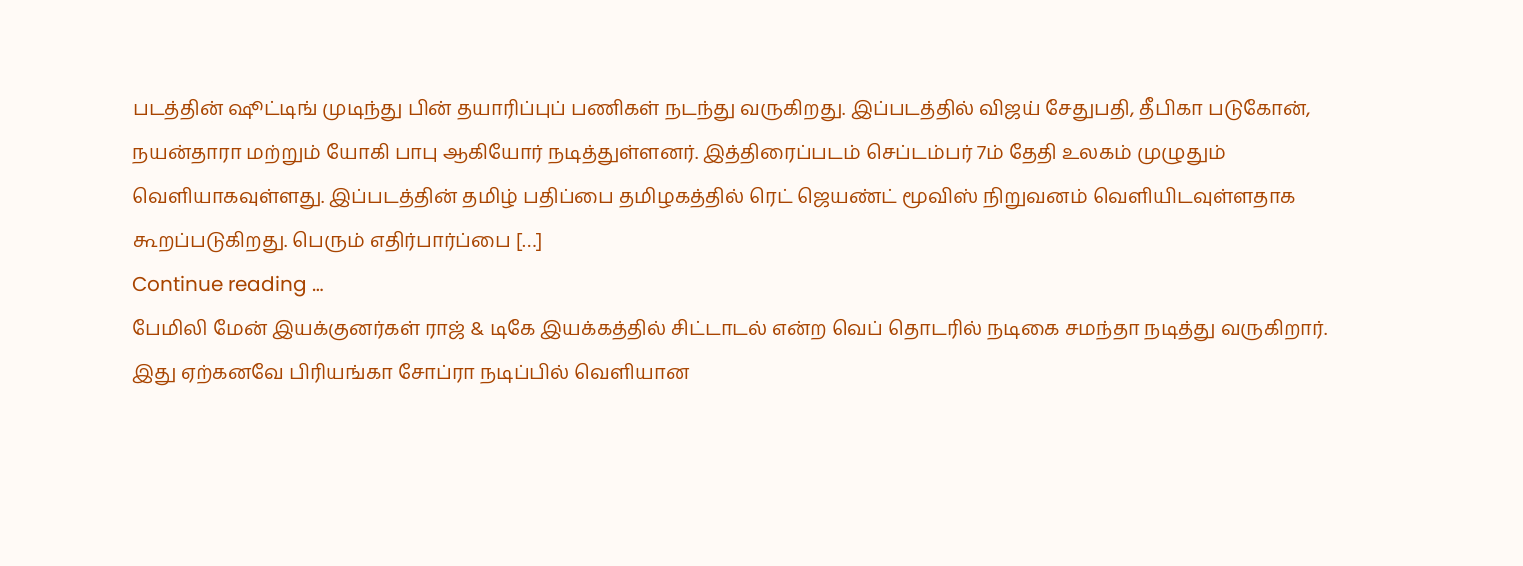படத்தின் ஷூட்டிங் முடிந்து பின் தயாரிப்புப் பணிகள் நடந்து வருகிறது. இப்படத்தில் விஜய் சேதுபதி, தீபிகா படுகோன், நயன்தாரா மற்றும் யோகி பாபு ஆகியோர் நடித்துள்ளனர். இத்திரைப்படம் செப்டம்பர் 7ம் தேதி உலகம் முழுதும் வெளியாகவுள்ளது. இப்படத்தின் தமிழ் பதிப்பை தமிழகத்தில் ரெட் ஜெயண்ட் மூவிஸ் நிறுவனம் வெளியிடவுள்ளதாக கூறப்படுகிறது. பெரும் எதிர்பார்ப்பை […]
Continue reading …
பேமிலி மேன் இயக்குனர்கள் ராஜ் & டிகே இயக்கத்தில் சிட்டாடல் என்ற வெப் தொடரில் நடிகை சமந்தா நடித்து வருகிறார். இது ஏற்கனவே பிரியங்கா சோப்ரா நடிப்பில் வெளியான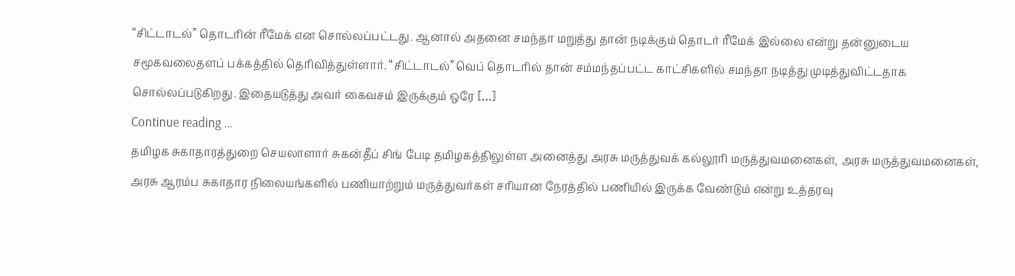“சிட்டாடல்” தொடரின் ரீமேக் என சொல்லப்பட்டது. ஆனால் அதனை சமந்தா மறுத்து தான் நடிக்கும் தொடர் ரீமேக் இல்லை என்று தன்னுடைய சமூகவலைதளப் பக்கத்தில் தெரிவித்துள்ளார். “சிட்டாடல்” வெப் தொடரில் தான் சம்மந்தப்பட்ட காட்சிகளில் சமந்தா நடித்து முடித்துவிட்டதாக சொல்லப்படுகிறது. இதையடுத்து அவர் கைவசம் இருக்கும் ஒரே […]
Continue reading …
தமிழக சுகாதாரத்துறை செயலாளார் சுகன்தீப் சிங் பேடி தமிழகத்திலுள்ள அனைத்து அரசு மருத்துவக் கல்லூரி மருத்துவமனைகள், அரசு மருத்துவமனைகள், அரசு ஆரம்ப சுகாதார நிலையங்களில் பணியாற்றும் மருத்துவர்கள் சரியான நேரத்தில் பணியில் இருக்க வேண்டும் என்று உத்தரவு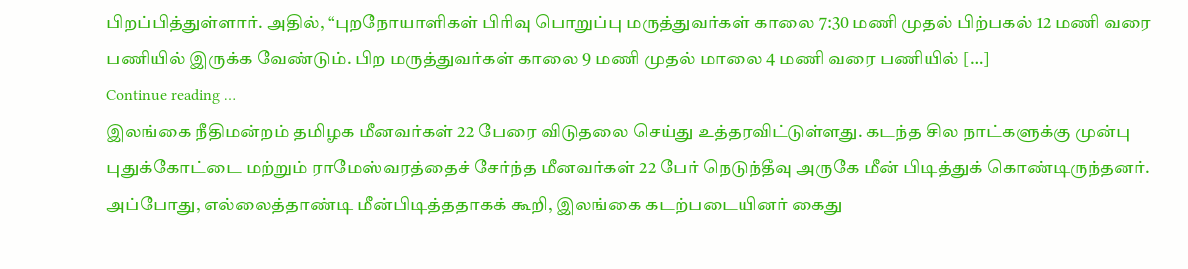பிறப்பித்துள்ளார். அதில், “புறநோயாளிகள் பிரிவு பொறுப்பு மருத்துவர்கள் காலை 7:30 மணி முதல் பிற்பகல் 12 மணி வரை பணியில் இருக்க வேண்டும். பிற மருத்துவர்கள் காலை 9 மணி முதல் மாலை 4 மணி வரை பணியில் […]
Continue reading …
இலங்கை நீதிமன்றம் தமிழக மீனவர்கள் 22 பேரை விடுதலை செய்து உத்தரவிட்டுள்ளது. கடந்த சில நாட்களுக்கு முன்பு புதுக்கோட்டை மற்றும் ராமேஸ்வரத்தைச் சேர்ந்த மீனவர்கள் 22 பேர் நெடுந்தீவு அருகே மீன் பிடித்துக் கொண்டிருந்தனர். அப்போது, எல்லைத்தாண்டி மீன்பிடித்ததாகக் கூறி, இலங்கை கடற்படையினர் கைது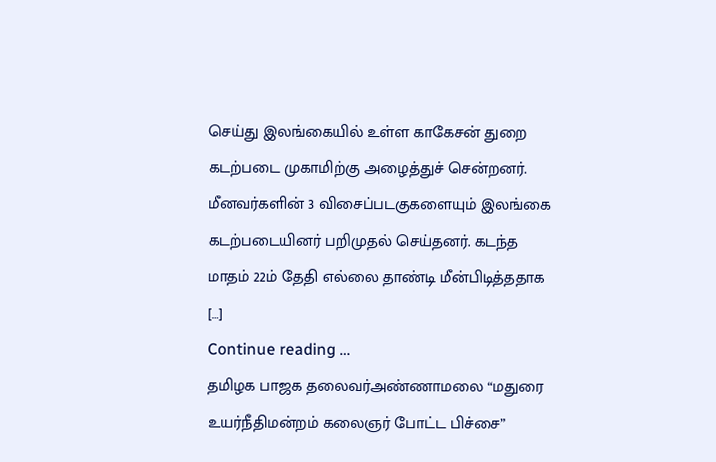செய்து இலங்கையில் உள்ள காகேசன் துறை கடற்படை முகாமிற்கு அழைத்துச் சென்றனர். மீனவர்களின் 3 விசைப்படகுகளையும் இலங்கை கடற்படையினர் பறிமுதல் செய்தனர். கடந்த மாதம் 22ம் தேதி எல்லை தாண்டி மீன்பிடித்ததாக […]
Continue reading …
தமிழக பாஜக தலைவர்அண்ணாமலை “மதுரை உயர்நீதிமன்றம் கலைஞர் போட்ட பிச்சை”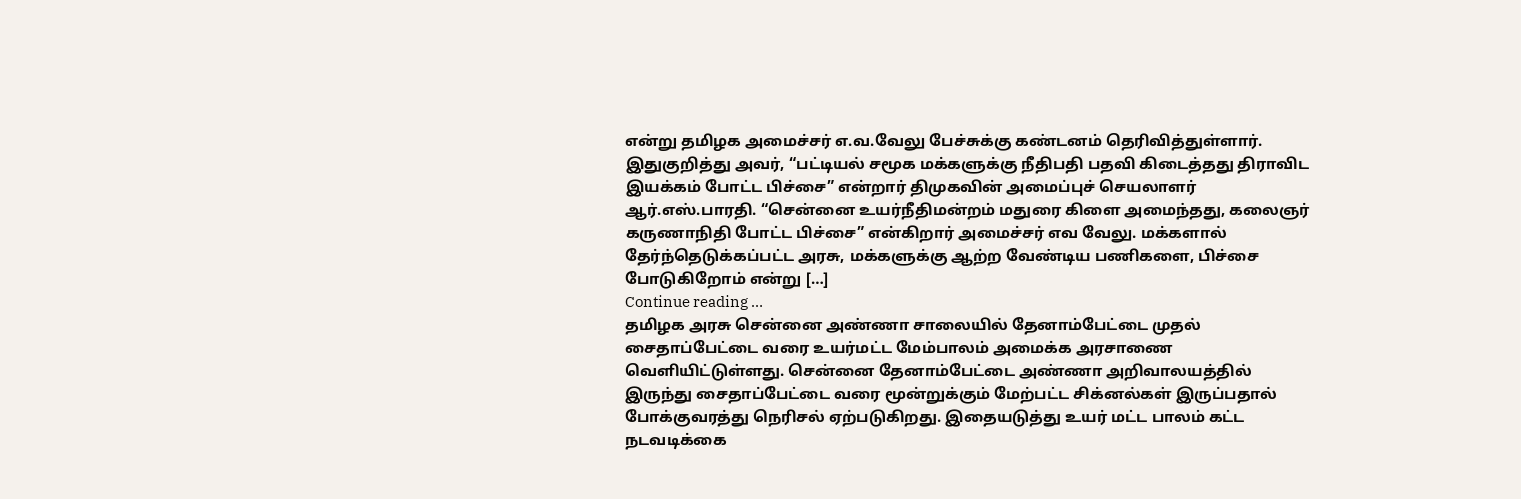என்று தமிழக அமைச்சர் எ.வ.வேலு பேச்சுக்கு கண்டனம் தெரிவித்துள்ளார். இதுகுறித்து அவர், “பட்டியல் சமூக மக்களுக்கு நீதிபதி பதவி கிடைத்தது திராவிட இயக்கம் போட்ட பிச்சை” என்றார் திமுகவின் அமைப்புச் செயலாளர் ஆர்.எஸ்.பாரதி. “சென்னை உயர்நீதிமன்றம் மதுரை கிளை அமைந்தது, கலைஞர் கருணாநிதி போட்ட பிச்சை” என்கிறார் அமைச்சர் எவ வேலு. மக்களால் தேர்ந்தெடுக்கப்பட்ட அரசு, மக்களுக்கு ஆற்ற வேண்டிய பணிகளை, பிச்சை போடுகிறோம் என்று […]
Continue reading …
தமிழக அரசு சென்னை அண்ணா சாலையில் தேனாம்பேட்டை முதல் சைதாப்பேட்டை வரை உயர்மட்ட மேம்பாலம் அமைக்க அரசாணை வெளியிட்டுள்ளது. சென்னை தேனாம்பேட்டை அண்ணா அறிவாலயத்தில் இருந்து சைதாப்பேட்டை வரை மூன்றுக்கும் மேற்பட்ட சிக்னல்கள் இருப்பதால் போக்குவரத்து நெரிசல் ஏற்படுகிறது. இதையடுத்து உயர் மட்ட பாலம் கட்ட நடவடிக்கை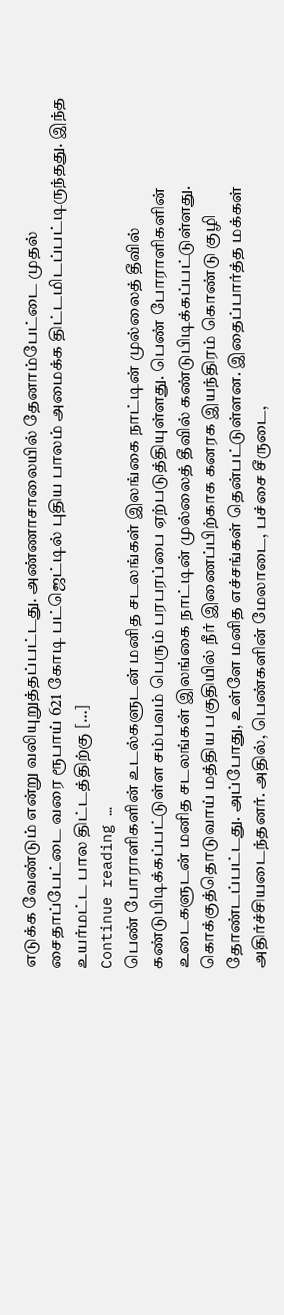எடுக்க வேண்டும் என்று வலியுறுத்தப்பட்டது. அண்ணாசாலையில் தேனாம்பேட்டை முதல் சைதாப்பேட்டை வரை ரூபாய் 621 கோடி பட்ஜெட்டில் புதிய பாலம் அமைக்க திட்டமிடப்பட்டிருந்தது. இந்த உயர்மட்ட பால திட்டத்திற்கு […]
Continue reading …
பெண் போராளிகளின் உடல்களுடன் மனித சடலங்கள் இலங்கை நாட்டின் முல்லைத் தீவில் கண்டுபிடிக்கப்பட்டுள்ள சம்பவம் பெரும் பரபரப்பை ஏற்படுத்தியுள்ளது. பெண் போராளிகளின் உடைகளுடன் மனித சடலங்கள் இலங்கை நாட்டின் முல்லைத் தீவில் கண்டுபிடிக்கப்பட்டுள்ளது. கொக்குத்தொடுவாய் மத்திய பகுதியில் நீர் இணைப்பிற்காக கனரக இயந்திரம் கொண்டு குழி தோண்டப்பட்டது. அப்போது, உள்ளே மனித எச்சங்கள் தென்பட்டுள்ளன. இதைப்பார்த்த மக்கள் அதிர்ச்சியடைந்தனர். அதில், பெண்களின் மேலாடை, பச்சை சீருடை,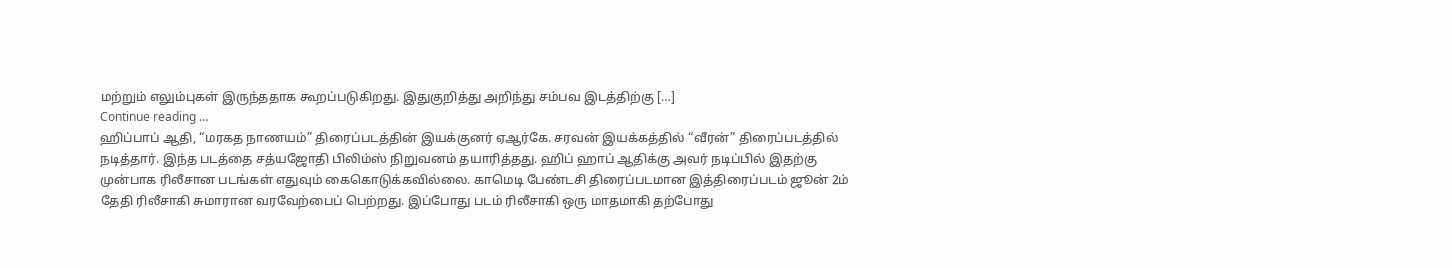மற்றும் எலும்புகள் இருந்ததாக கூறப்படுகிறது. இதுகுறித்து அறிந்து சம்பவ இடத்திற்கு […]
Continue reading …
ஹிப்பாப் ஆதி, “மரகத நாணயம்” திரைப்படத்தின் இயக்குனர் ஏஆர்கே. சரவன் இயக்கத்தில் “வீரன்” திரைப்படத்தில் நடித்தார். இந்த படத்தை சத்யஜோதி பிலிம்ஸ் நிறுவனம் தயாரித்தது. ஹிப் ஹாப் ஆதிக்கு அவர் நடிப்பில் இதற்கு முன்பாக ரிலீசான படங்கள் எதுவும் கைகொடுக்கவில்லை. காமெடி பேண்டசி திரைப்படமான இத்திரைப்படம் ஜூன் 2ம் தேதி ரிலீசாகி சுமாரான வரவேற்பைப் பெற்றது. இப்போது படம் ரிலீசாகி ஒரு மாதமாகி தற்போது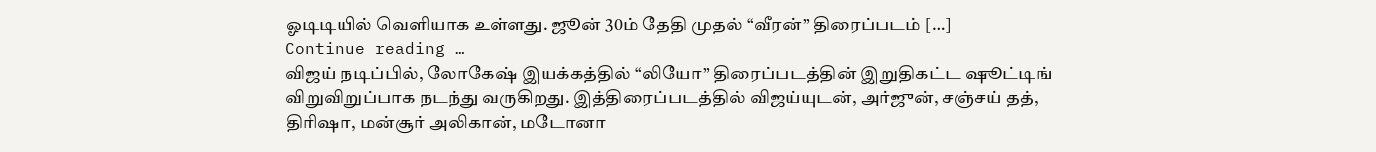ஓடிடியில் வெளியாக உள்ளது. ஜூன் 30ம் தேதி முதல் “வீரன்” திரைப்படம் […]
Continue reading …
விஜய் நடிப்பில், லோகேஷ் இயக்கத்தில் “லியோ” திரைப்படத்தின் இறுதிகட்ட ஷூட்டிங் விறுவிறுப்பாக நடந்து வருகிறது. இத்திரைப்படத்தில் விஜய்யுடன், அர்ஜுன், சஞ்சய் தத், திரிஷா, மன்சூர் அலிகான், மடோனா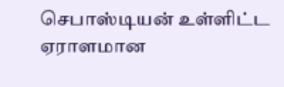செபாஸ்டியன் உள்ளிட்ட ஏராளமான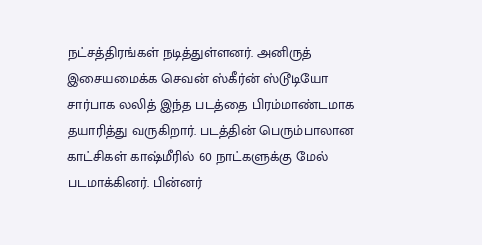நட்சத்திரங்கள் நடித்துள்ளனர். அனிருத் இசையமைக்க செவன் ஸ்கீர்ன் ஸ்டூடியோ சார்பாக லலித் இந்த படத்தை பிரம்மாண்டமாக தயாரித்து வருகிறார். படத்தின் பெரும்பாலான காட்சிகள் காஷ்மீரில் 60 நாட்களுக்கு மேல் படமாக்கினர். பின்னர்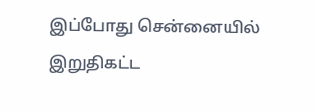இப்போது சென்னையில் இறுதிகட்ட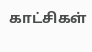காட்சிகள்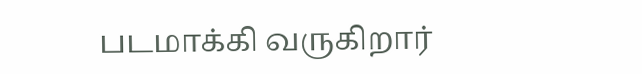படமாக்கி வருகிறார்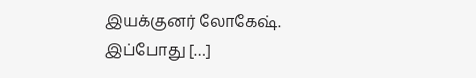இயக்குனர் லோகேஷ். இப்போது […]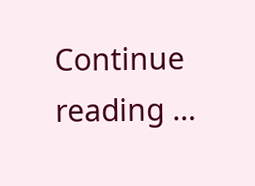Continue reading …